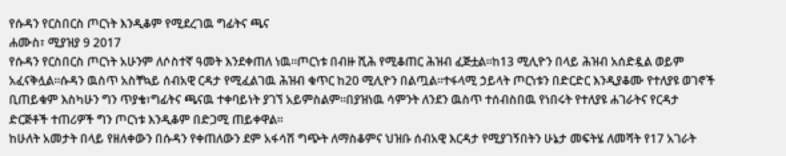የሱዳን የርስበርስ ጦርነት እንዲቆም የሚደረገዉ ግፊትና ጫና
ሐሙስ፣ ሚያዝያ 9 2017
የሱዳን የርስበርስ ጦርነት አሁንም ለሶስተኛ ዓመት እንደቀጠለ ነዉ።ጦርነቱ በብዙ ሺሕ የሚቆጠር ሕዝብ ፈጅቷል።ከ13 ሚሊዮን በላይ ሕዝብ አሰድዷል ወይም አፈናቅሏል።ሱዳን ዉስጥ አስቸኳይ ሰብአዊ ርዳታ የሚፈልገዉ ሕዝብ ቁጥር ከ20 ሚሊዮን በልጧል።ተፋላሚ ኃይላት ጦርነቱን በድርድር እንዲያቆሙ የተለያዩ ወገኖች ቢጠይቁም እስካሁን ግን ጥያቄ፣ግፊትና ጫናዉ ተቀባይነት ያገኘ አይምስልም።በያዝነዉ ሳምንት ለንደን ዉስጥ ተሰብስበዉ የነበሩት የተለያዩ ሐገራትና የርዳታ ድርጅቶች ተጠሪዎች ግን ጦርነቱ እንዲቆም በድጋሚ ጠይቀዋል።
ከሁለት አመታት በላይ የዘለቀውን በሱዳን የቀጠለውን ደም አፋሳሽ ግጭት ለማስቆምና ህዝቡ ሰብአዊ እርዳታ የሚያገኝበትን ሁኔታ መፍትሄ ለመሻት የ17 አገራት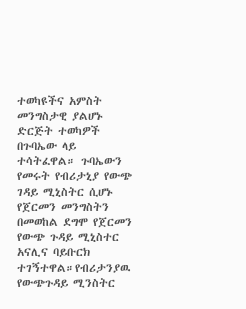ተወካዩችና አምስት መንግስታዊ ያልሆኑ ድርጅት ተወካዎች በጉባኤው ላይ ተሳትፈዋል። ጉባኤውን የመሩት የብሪታኒያ የውጭ ገዳይ ሚኒስትር ሲሆኑ የጀርመን መንግስትን በመወከል ደግሞ የጀርመን የውጭ ጉዳይ ሚኒስተር አናሊና ባይቡርክ ተገኝተዋል።የብሪታንያዉ የውጭጉዳይ ሚንስትር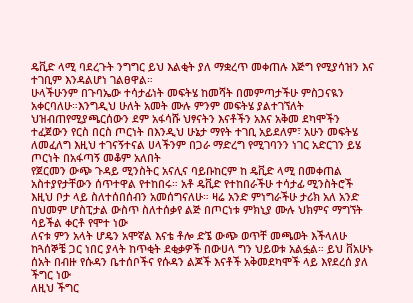ዴቪድ ላሚ ባደረጉት ንግግር ይህ እልቂት ያለ ማቋረጥ መቀጠሉ እጅግ የሚያሳዝን እና ተገቢም እንዳልሆነ ገልፀዋል።
ሁላችሁንም በጉባኤው ተሳታፊነት መፍትሄ ከመሻት በመምጣታችሁ ምስጋናዪን አቀርባለሁ።እንግዲህ ሁለት አመት ሙሉ ምንም መፍትሄ ያልተገኘለት ህዝብጠየሚያጫርሰውን ደም አፋሳሹ ህፃናትን እናቶችን አእና አቅመ ደካሞችን ተፈጀውን የርስ በርስ ጦርነት በእንዲህ ሁኔታ ማየት ተገቢ አይደለም፣ አሁን መፍትሄ ለመፈለግ እዚህ ተገናኝተናል ሀላችንም በጋራ ማድረግ የሚገባንን ነገር አድርገን ይሄ ጦርነት በአፋጣኝ መቆም አለበት
የጀርመን ውጭ ጉዳይ ሚንስትር አናሊና ባይቡከርም ከ ዴቪድ ላሚ በመቀጠል አስተያየታቸውን ሰጥተዋል የተከበሩ። አቶ ዴቪድ የተከበራችሁ ተሳታፊ ሚንስትሮች እዚህ ቦታ ላይ ስለተሰበሰብን አመሰግናለሁ። ዛሬ አንድ ምነግራችሁ ታሪክ አለ አንድ በህመም ሆስፒታል ውስጥ ስለተሰቃየ ልጅ በጦርነቱ ምክኒያ ሙሉ ህክምና ማግኘት ሳይችል ቀርቶ የሞተ ነው
ለናቱ ምን አላት ሆዴን አሞኛል እናቴ ቶሎ ድኜ ውጭ ወጥቸ መጫወት እችላለሁ ከጓሰኞቼ ጋር ነበር ያላት ከጥቂት ደቂቃዎች በውሀላ ግን ህይወቱ አልፏል። ይህ ቨአሁኑ ሰአት በብዙ የሱዳን ቤተሰቦችና የሱዳን ልጆች እናቶች አቅመደካሞች ላይ እየደረሰ ያለ ችግር ነው
ለዚህ ችግር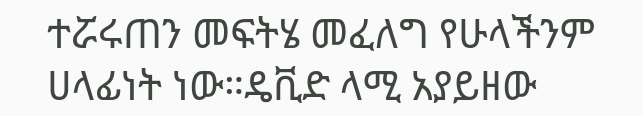ተሯሩጠን መፍትሄ መፈለግ የሁላችንም ሀላፊነት ነው።ዴቪድ ላሚ አያይዘው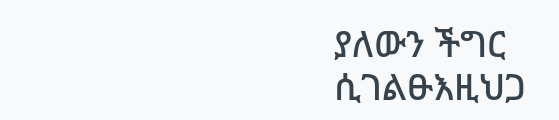ያለውን ችግር ሲገልፁእዚህጋ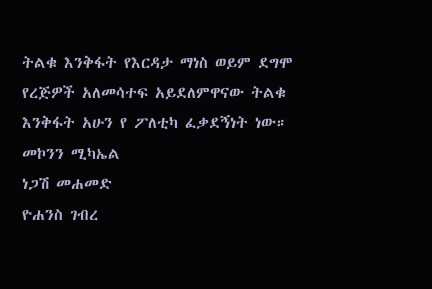ትልቁ እንቅፋት የእርዳታ ማነስ ወይም ደግሞ የረጅዎች አለመሳተፍ አይደለምዋናው ትልቁ እንቅፋት አሁን የ ፖለቲካ ፈቃደኝነት ነው።
መኮንን ሚካኤል
ነጋሽ መሐመድ
ዮሐንስ ገብረ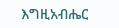እግዚአብሔር